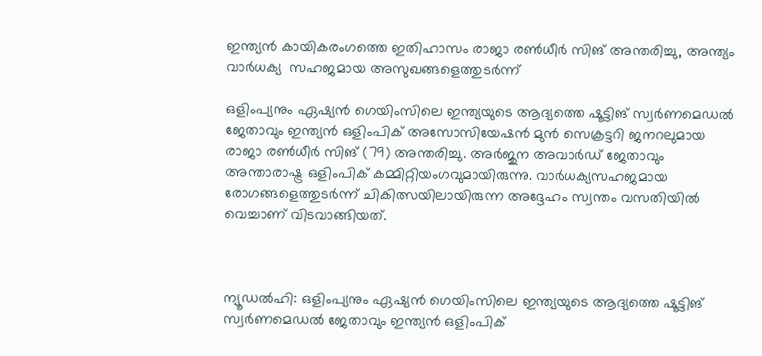ഇന്ത്യന്‍ കായികരംഗത്തെ ഇതിഹാസം രാജാ രണ്‍ധീര്‍ സിങ് അന്തരിച്ചു, അന്ത്യം വാർധക്യ  സഹജമായ അസുഖങ്ങളെത്തുടർന്ന്

ഒളിംപ്യനും ഏഷ്യന്‍ ഗെയിംസിലെ ഇന്ത്യയുടെ ആദ്യത്തെ ഷൂട്ടിങ് സ്വര്‍ണമെഡല്‍ ജേതാവും ഇന്ത്യന്‍ ഒളിംപിക് അസോസിയേഷന്‍ മുന്‍ സെക്രട്ടറി ജനറലുമായ രാജാ രണ്‍ധീര്‍ സിങ് (79) അന്തരിച്ചു. അര്‍ജുന അവാര്‍ഡ് ജേതാവും അന്താരാഷ്ട്ര ഒളിംപിക് കമ്മിറ്റിയംഗവുമായിരുന്നു. വാര്‍ധക്യസഹജമായ രോഗങ്ങളെത്തുടര്‍ന്ന് ചികിത്സയിലായിരുന്ന അദ്ദേഹം സ്വന്തം വസതിയില്‍ വെച്ചാണ് വിടവാങ്ങിയത്.



ന്യൂഡല്‍ഹി: ഒളിംപ്യനും ഏഷ്യന്‍ ഗെയിംസിലെ ഇന്ത്യയുടെ ആദ്യത്തെ ഷൂട്ടിങ് സ്വര്‍ണമെഡല്‍ ജേതാവും ഇന്ത്യന്‍ ഒളിംപിക്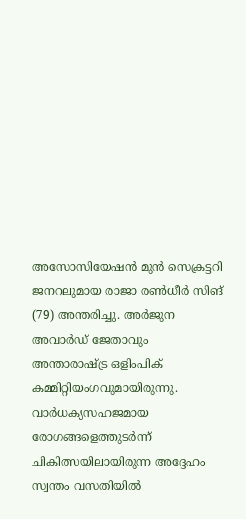അസോസിയേഷന്‍ മുന്‍ സെക്രട്ടറി ജനറലുമായ രാജാ രണ്‍ധീര്‍ സിങ് (79) അന്തരിച്ചു. അര്‍ജുന അവാര്‍ഡ് ജേതാവും അന്താരാഷ്ട്ര ഒളിംപിക് കമ്മിറ്റിയംഗവുമായിരുന്നു. വാര്‍ധക്യസഹജമായ രോഗങ്ങളെത്തുടര്‍ന്ന് ചികിത്സയിലായിരുന്ന അദ്ദേഹം സ്വന്തം വസതിയില്‍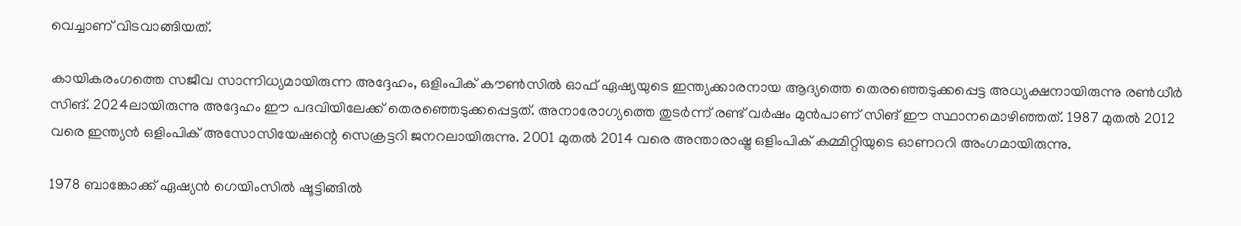വെച്ചാണ് വിടവാങ്ങിയത്.

കായികരംഗത്തെ സജീവ സാന്നിധ്യമായിരുന്ന അദ്ദേഹം, ഒളിംപിക് കൗണ്‍സില്‍ ഓഫ് ഏഷ്യയുടെ ഇന്ത്യക്കാരനായ ആദ്യത്തെ തെരഞ്ഞെടുക്കപ്പെട്ട അധ്യക്ഷനായിരുന്നു രണ്‍ധീര്‍ സിങ്. 2024ലായിരുന്നു അദ്ദേഹം ഈ പദവിയിലേക്ക് തെരഞ്ഞെടുക്കപ്പെട്ടത്. അനാരോഗ്യത്തെ തുടര്‍ന്ന് രണ്ട് വര്‍ഷം മുന്‍പാണ് സിങ് ഈ സ്ഥാനമൊഴിഞ്ഞത്. 1987 മുതല്‍ 2012 വരെ ഇന്ത്യന്‍ ഒളിംപിക് അസോസിയേഷന്റെ സെക്രട്ടറി ജനറലായിരുന്നു. 2001 മുതല്‍ 2014 വരെ അന്താരാഷ്ട്ര ഒളിംപിക് കമ്മിറ്റിയുടെ ഓണററി അംഗമായിരുന്നു.

1978 ബാങ്കോക്ക് ഏഷ്യന്‍ ഗെയിംസില്‍ ഷൂട്ടിങ്ങില്‍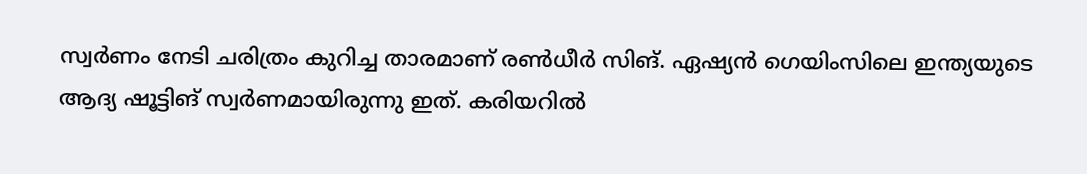സ്വര്‍ണം നേടി ചരിത്രം കുറിച്ച താരമാണ് രണ്‍ധീര്‍ സിങ്. ഏഷ്യന്‍ ഗെയിംസിലെ ഇന്ത്യയുടെ ആദ്യ ഷൂട്ടിങ് സ്വര്‍ണമായിരുന്നു ഇത്. കരിയറില്‍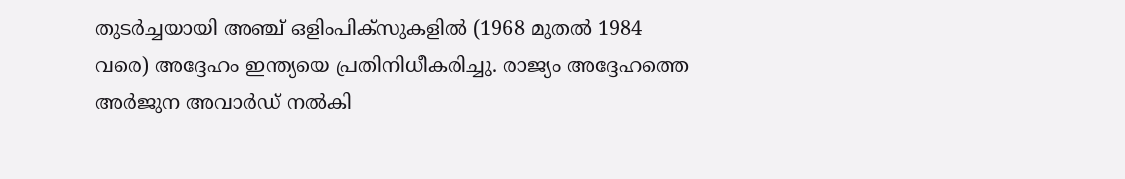തുടര്‍ച്ചയായി അഞ്ച് ഒളിംപിക്‌സുകളില്‍ (1968 മുതല്‍ 1984 വരെ) അദ്ദേഹം ഇന്ത്യയെ പ്രതിനിധീകരിച്ചു. രാജ്യം അദ്ദേഹത്തെ അര്‍ജുന അവാര്‍ഡ് നല്‍കി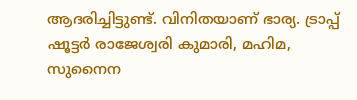ആദരിച്ചിട്ടുണ്ട്. വിനിതയാണ് ഭാര്യ. ട്രാപ്പ് ഷൂട്ടര്‍ രാജേശ്വരി കുമാരി, മഹിമ, സുനൈന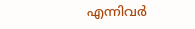എന്നിവര്‍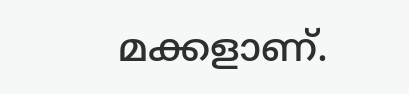മക്കളാണ്.